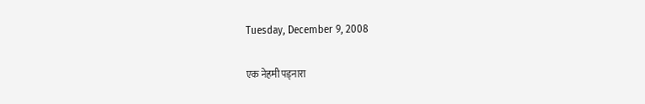Tuesday, December 9, 2008

एक नेहमी पड्नारा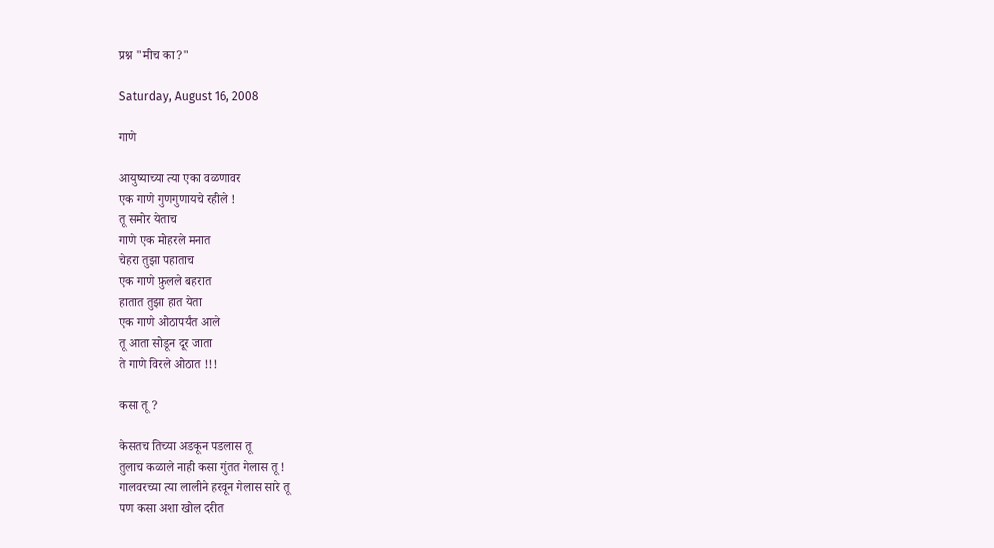प्रश्न "मीच का?"

Saturday, August 16, 2008

गाणे

आयुष्याच्या त्या एका वळणावर
एक गाणे गुणगुणायचे रहीले !
तू समोर येताच
गाणे एक मोहरले मनात
चेहरा तुझा पहाताच
एक गाणे फ़ुलले बहरात
हातात तुझा हात येता
एक गाणे ओठापर्यंत आले
तू आता सोडून दूर जाता
ते गाणे विरले ओठात !!!

कसा तू ?

केसतच तिच्या अडकून पडलास तू
तुलाच कळाले नाही कसा गुंतत गेलास तू !
गालवरच्या त्या लालीने हरवून गेलास सारे तू
पण कसा अशा खोल दरीत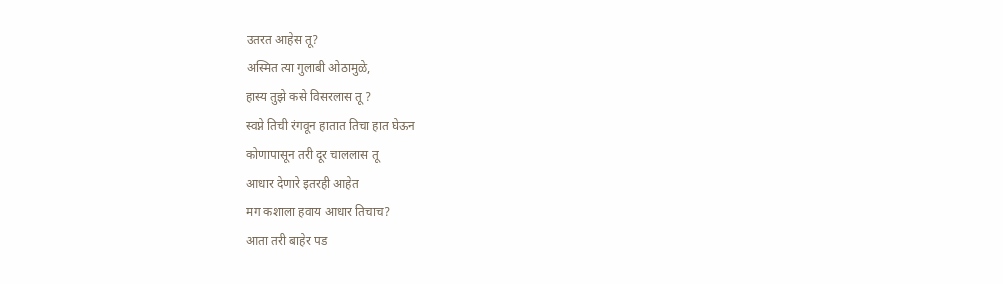उतरत आहेस तू?
अस्मित त्या गुलाबी ओठामुळे,
हास्य तुझे कसे विसरलास तू ?
स्वप्ने तिची रंगवून हातात तिचा हात घेऊन
कोणापासून तरी दूर चाललास तू
आधार देणारे इतरही आहेत
मग कशाला हवाय आधार तिचाच?
आता तरी बाहेर पड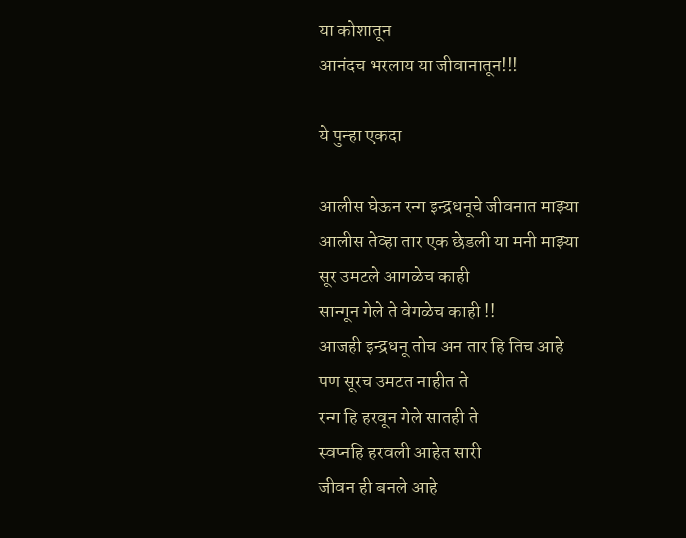या कोशातून
आनंदच भरलाय या जीवानातून!!!

ये पुन्हा एकदा

आलीस घेऊन रन्ग इन्द्रधनूचे जीवनात माझ्या
आलीस तेव्हा तार एक छेडली या मनी माझ्या
सूर उमटले आगळेच काही
सान्गून गेले ते वेगळेच काही !!
आजही इन्द्रधनू तोच अन तार हि तिच आहे
पण सूरच उमटत नाहीत ते
रन्ग हि हरवून गेले सातही ते
स्वप्नहि हरवली आहेत सारी
जीवन ही बनले आहे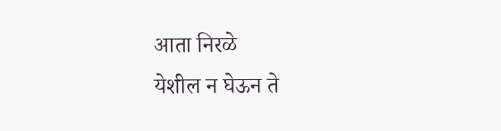आता निरळे
येशील न घेऊन ते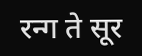रन्ग ते सूर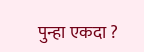पुन्हा एकदा ?